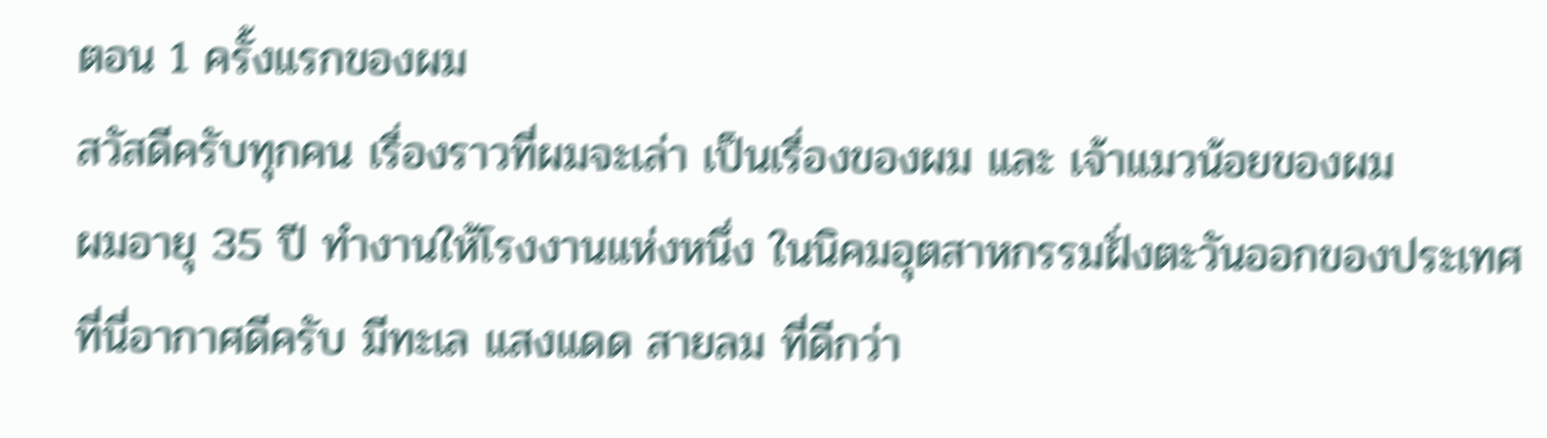ตอน 1 ครั้งแรกของผม
สวัสดีครับทุกคน เรื่องราวที่ผมจะเล่า เป็นเรื่องของผม และ เจ้าแมวน้อยของผม
ผมอายุ 35 ปี ทำงานให้โรงงานแห่งหนึ่ง ในนิคมอุตสาหกรรมฝั่งตะวันออกของประเทศ
ที่นี่อากาศดีครับ มีทะเล แสงแดด สายลม ที่ดีกว่า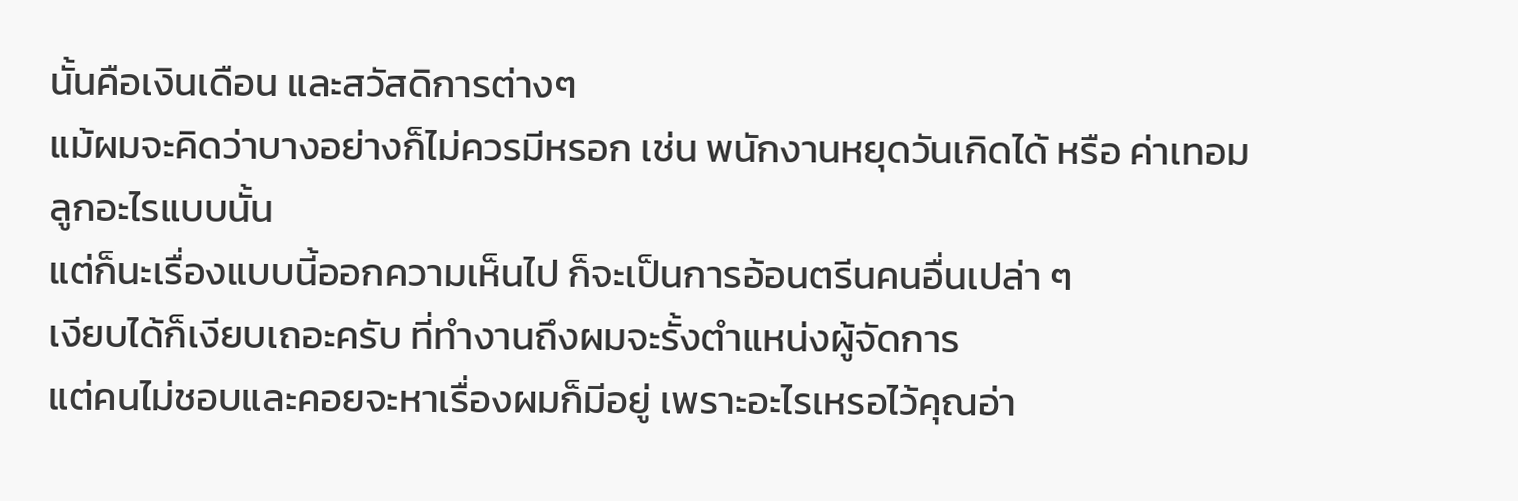นั้นคือเงินเดือน และสวัสดิการต่างๆ
แม้ผมจะคิดว่าบางอย่างก็ไม่ควรมีหรอก เช่น พนักงานหยุดวันเกิดได้ หรือ ค่าเทอมลูกอะไรแบบนั้น
แต่ก็นะเรื่องแบบนี้ออกความเห็นไป ก็จะเป็นการอ้อนตรีนคนอื่นเปล่า ๆ
เงียบได้ก็เงียบเถอะครับ ที่ทำงานถึงผมจะรั้งตำแหน่งผู้จัดการ
แต่คนไม่ชอบและคอยจะหาเรื่องผมก็มีอยู่ เพราะอะไรเหรอไว้คุณอ่า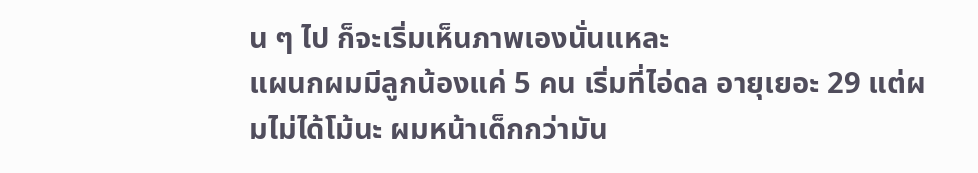น ๆ ไป ก็จะเริ่มเห็นภาพเองนั่นแหละ
แผนกผมมีลูกน้องแค่ 5 คน เริ่มที่ไอ่ดล อายุเยอะ 29 แต่ผมไม่ได้โม้นะ ผมหน้าเด็กกว่ามัน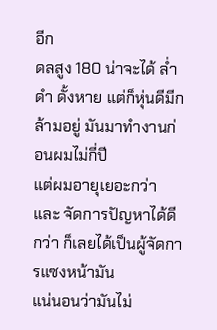อีก
ดลสูง 180 น่าจะได้ ล่ำ ดำ ดั้งหาย แต่ก็หุ่นดีมีกล้ามอยู่ มันมาทำงานก่อนผมไม่กี่ปี
แต่ผมอายุเยอะกว่า และ จัดการปัญหาได้ดีกว่า ก็เลยได้เป็นผู้จัดการแซงหน้ามัน
แน่นอนว่ามันไม่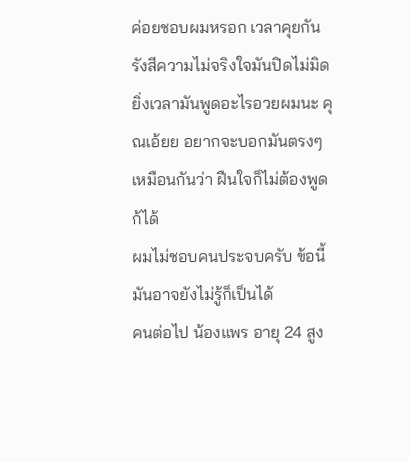ค่อยชอบผมหรอก เวลาคุยกัน รังสีความไม่จริงใจมันปิดไม่มิด
ยิ่งเวลามันพูดอะไรอวยผมนะ คุณเอ้ยย อยากจะบอกมันตรงๆเหมือนกันว่า ฝืนใจก็ไม่ต้องพูดก้ได้
ผมไม่ชอบคนประจบครับ ข้อนี้มันอาจยังไม่รู้ก็เป็นได้
คนต่อไป น้องแพร อายุ 24 สูง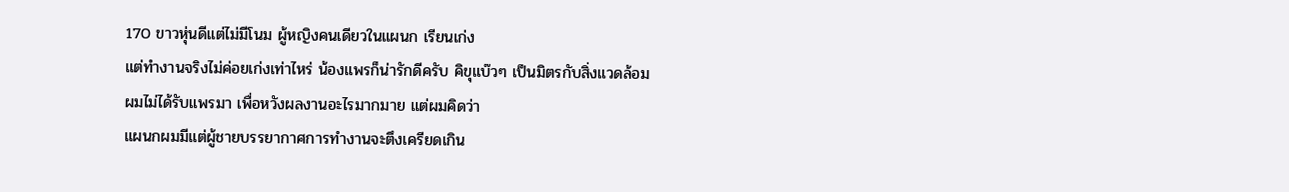170 ขาวหุ่นดีแต่ไม่มีโนม ผู้หญิงคนเดียวในแผนก เรียนเก่ง
แต่ทำงานจริงไม่ค่อยเก่งเท่าไหร่ น้องแพรก็น่ารักดีครับ คิขุแบ๊วๆ เป็นมิตรกับสิ่งแวดล้อม
ผมไม่ได้รับแพรมา เพื่อหวังผลงานอะไรมากมาย แต่ผมคิดว่า
แผนกผมมีแต่ผู้ชายบรรยากาศการทำงานจะตึงเครียดเกิน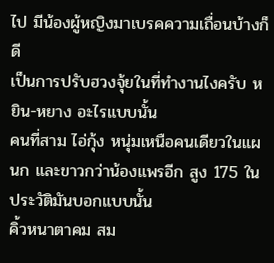ไป มีน้องผู้หญิงมาเบรคความเถื่อนบ้างก็ดี
เป็นการปรับฮวงจุ้ยในที่ทำงานไงครับ หยิน-หยาง อะไรแบบนั้น
คนที่สาม ไอ่กุ้ง หนุ่มเหนือคนเดียวในแผนก และขาวกว่าน้องแพรอีก สูง 175 ในประวัติมันบอกแบบนั้น
คิ้วหนาตาคม สม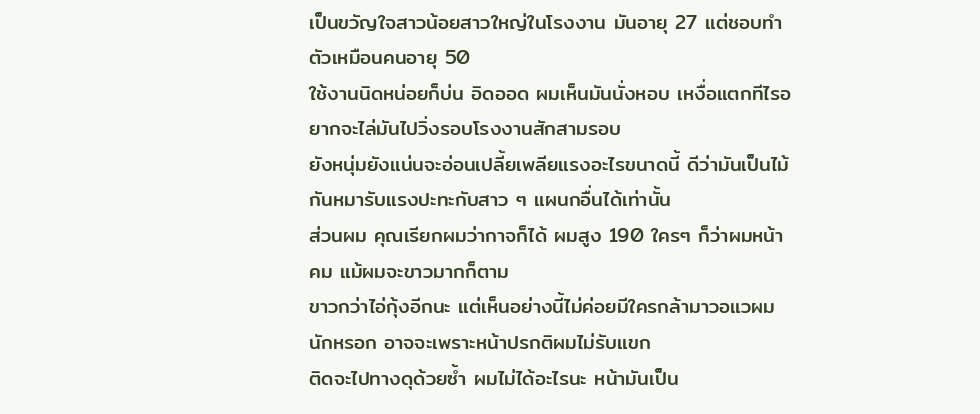เป็นขวัญใจสาวน้อยสาวใหญ่ในโรงงาน มันอายุ 27 แต่ชอบทำตัวเหมือนคนอายุ 50
ใช้งานนิดหน่อยก็บ่น อิดออด ผมเห็นมันนั่งหอบ เหงื่อแตกทีไรอยากจะไล่มันไปวิ่งรอบโรงงานสักสามรอบ
ยังหนุ่มยังแน่นจะอ่อนเปลี้ยเพลียแรงอะไรขนาดนี้ ดีว่ามันเป็นไม้กันหมารับแรงปะทะกับสาว ๆ แผนกอื่นได้เท่านั้น
ส่วนผม คุณเรียกผมว่ากาจก็ได้ ผมสูง 190 ใครๆ ก็ว่าผมหน้าคม แม้ผมจะขาวมากก็ตาม
ขาวกว่าไอ่กุ้งอีกนะ แต่เห็นอย่างนี้ไม่ค่อยมีใครกล้ามาวอแวผมนักหรอก อาจจะเพราะหน้าปรกติผมไม่รับแขก
ติดจะไปทางดุด้วยซ้ำ ผมไม่ได้อะไรนะ หน้ามันเป็น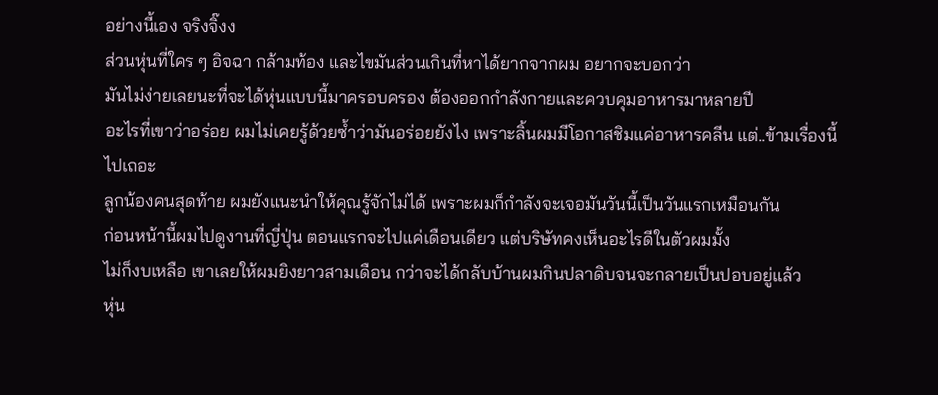อย่างนี้เอง จริงจิ๊งง
ส่วนหุ่นที่ใคร ๆ อิจฉา กล้ามท้อง และไขมันส่วนเกินที่หาได้ยากจากผม อยากจะบอกว่า
มันไม่ง่ายเลยนะที่จะได้หุ่นแบบนี้มาครอบครอง ต้องออกกำลังกายและควบคุมอาหารมาหลายปี
อะไรที่เขาว่าอร่อย ผมไม่เคยรู้ด้วยซ้ำว่ามันอร่อยยังไง เพราะลิ้นผมมีโอกาสชิมแค่อาหารคลีน แต่..ข้ามเรื่องนี้ไปเถอะ
ลูกน้องคนสุดท้าย ผมยังแนะนำให้คุณรู้จักไม่ได้ เพราะผมก็กำลังจะเจอมันวันนี้เป็นวันแรกเหมือนกัน
ก่อนหน้านี้ผมไปดูงานที่ญี่ปุ่น ตอนแรกจะไปแค่เดือนเดียว แต่บริษัทคงเห็นอะไรดีในตัวผมมั้ง
ไม่ก็งบเหลือ เขาเลยให้ผมยิงยาวสามเดือน กว่าจะได้กลับบ้านผมกินปลาดิบจนจะกลายเป็นปอบอยู่แล้ว
หุ่น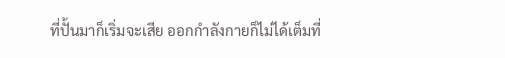ที่ปั้นมาก็เริ่มจะเสีย ออกกำลังกายก็ไม่ได้เต็มที่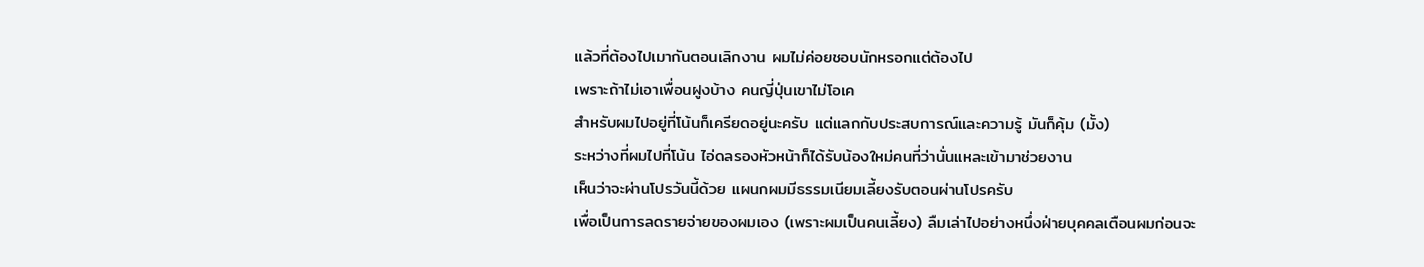แล้วที่ต้องไปเมากันตอนเลิกงาน ผมไม่ค่อยชอบนักหรอกแต่ต้องไป
เพราะถ้าไม่เอาเพื่อนฝูงบ้าง คนญี่ปุ่นเขาไม่โอเค
สำหรับผมไปอยู่ที่โน้นก็เครียดอยู่นะครับ แต่แลกกับประสบการณ์และความรู้ มันก็คุ้ม (มั้ง)
ระหว่างที่ผมไปที่โน้น ไอ่ดลรองหัวหน้าก็ได้รับน้องใหม่คนที่ว่านั่นแหละเข้ามาช่วยงาน
เห็นว่าจะผ่านโปรวันนี้ด้วย แผนกผมมีธรรมเนียมเลี้ยงรับตอนผ่านโปรครับ
เพื่อเป็นการลดรายจ่ายของผมเอง (เพราะผมเป็นคนเลี้ยง) ลืมเล่าไปอย่างหนึ่งฝ่ายบุคคลเตือนผมก่อนจะ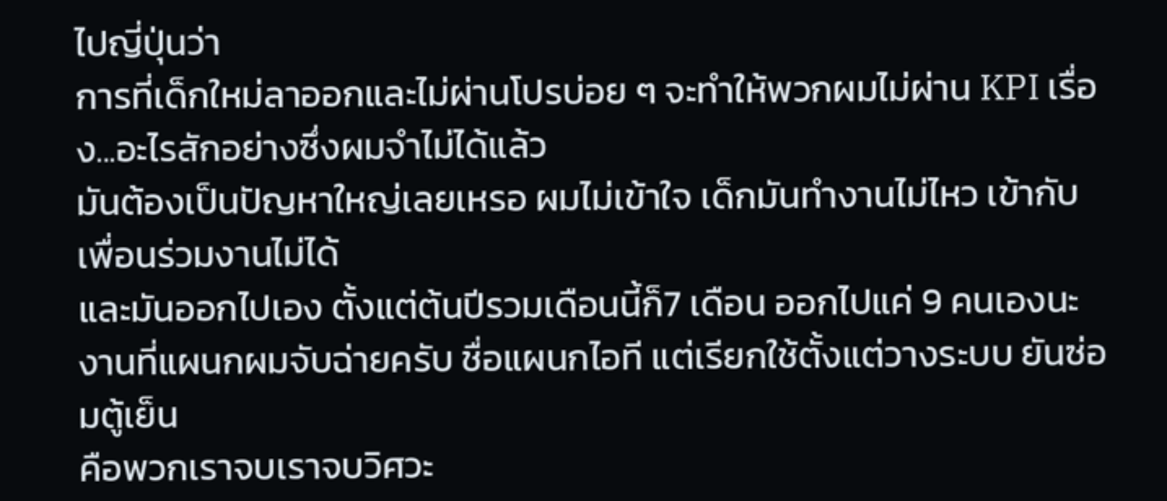ไปญี่ปุ่นว่า
การที่เด็กใหม่ลาออกและไม่ผ่านโปรบ่อย ๆ จะทำให้พวกผมไม่ผ่าน KPI เรื่อง...อะไรสักอย่างซึ่งผมจำไม่ได้แล้ว
มันต้องเป็นปัญหาใหญ่เลยเหรอ ผมไม่เข้าใจ เด็กมันทำงานไม่ไหว เข้ากับเพื่อนร่วมงานไม่ได้
และมันออกไปเอง ตั้งแต่ต้นปีรวมเดือนนี้ก็7 เดือน ออกไปแค่ 9 คนเองนะ
งานที่แผนกผมจับฉ่ายครับ ชื่อแผนกไอที แต่เรียกใช้ตั้งแต่วางระบบ ยันซ่อมตู้เย็น
คือพวกเราจบเราจบวิศวะ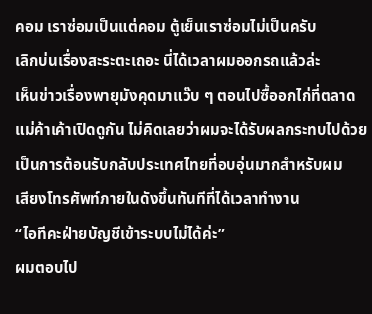คอม เราซ่อมเป็นแต่คอม ตู้เย็นเราซ่อมไม่เป็นครับ
เลิกบ่นเรื่องสะระตะเถอะ นี่ได้เวลาผมออกรถแล้วล่ะ
เห็นข่าวเรื่องพายุมังคุดมาแว๊บ ๆ ตอนไปซื้ออกไก่ที่ตลาด แม่ค้าเค้าเปิดดูกัน ไม่คิดเลยว่าผมจะได้รับผลกระทบไปด้วย
เป็นการต้อนรับกลับประเทศไทยที่อบอุ่นมากสำหรับผม
เสียงโทรศัพท์ภายในดังขึ้นทันทีที่ได้เวลาทำงาน
“ไอทีคะฝ่ายบัญชีเข้าระบบไม่ได้ค่ะ”
ผมตอบไป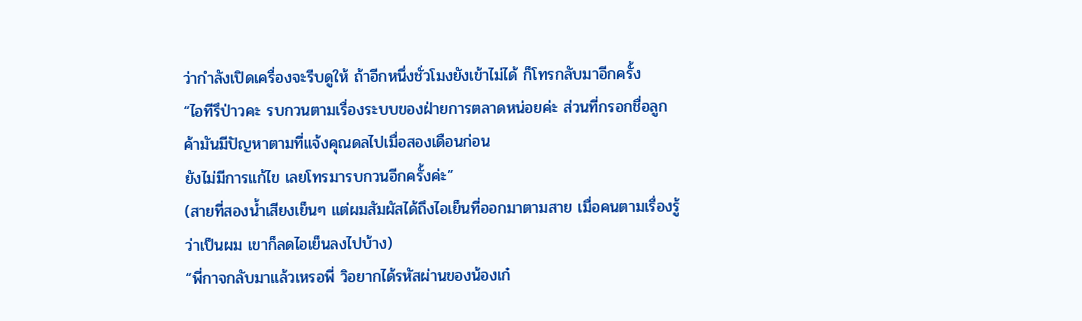ว่ากำลังเปิดเครื่องจะรีบดูให้ ถ้าอีกหนึ่งชั่วโมงยังเข้าไม่ได้ ก็โทรกลับมาอีกครั้ง
“ไอทีรึป่าวคะ รบกวนตามเรื่องระบบของฝ่ายการตลาดหน่อยค่ะ ส่วนที่กรอกชื่อลูกค้ามันมีปัญหาตามที่แจ้งคุณดลไปเมื่อสองเดือนก่อน
ยังไม่มีการแก้ไข เลยโทรมารบกวนอีกครั้งค่ะ”
(สายที่สองน้ำเสียงเย็นๆ แต่ผมสัมผัสได้ถึงไอเย็นที่ออกมาตามสาย เมื่อคนตามเรื่องรู้ว่าเป็นผม เขาก็ลดไอเย็นลงไปบ้าง)
“พี่กาจกลับมาแล้วเหรอพี่ วิอยากได้รหัสผ่านของน้องเก๋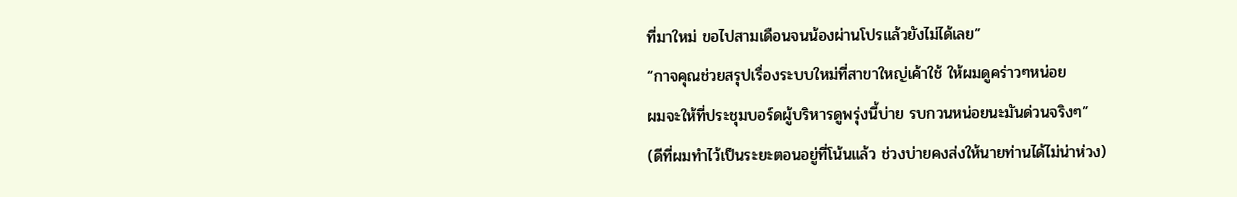ที่มาใหม่ ขอไปสามเดือนจนน้องผ่านโปรแล้วยังไม่ได้เลย”
“กาจคุณช่วยสรุปเรื่องระบบใหม่ที่สาขาใหญ่เค้าใช้ ให้ผมดูคร่าวๆหน่อย
ผมจะให้ที่ประชุมบอร์ดผู้บริหารดูพรุ่งนี้บ่าย รบกวนหน่อยนะมันด่วนจริงๆ”
(ดีที่ผมทำไว้เป็นระยะตอนอยู่ที่โน้นแล้ว ช่วงบ่ายคงส่งให้นายท่านได้ไม่น่าห่วง)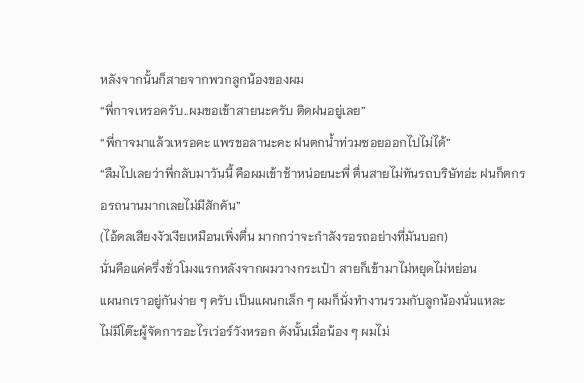หลังจากนั้นก็สายจากพวกลูกน้องของผม
“พี่กาจเหรอครับ..ผมขอเข้าสายนะครับ ติดฝนอยู่เลย”
“พี่กาจมาแล้วเหรอคะ แพรขอลานะคะ ฝนตกน้ำท่วมซอยออกไปไม่ได้”
“ลืมไปเลยว่าพี่กลับมาวันนี้ คือผมเข้าช้าหน่อยนะพี่ ตื่นสายไม่ทันรถบริษัทอ่ะ ฝนก็ตกรอรถนานมากเลยไม่มีสักคัน”
(ไอ้ดลเสียงงัวเงียเหมือนเพิ่งตื่น มากกว่าจะกำลังรอรถอย่างที่มันบอก)
นั่นคือแค่ครึ่งชั่วโมงแรกหลังจากผมวางกระเป๋า สายก็เข้ามาไม่หยุดไม่หย่อน
แผนกเราอยู่กันง่าย ๆ ครับ เป็นแผนกเล็ก ๆ ผมก็นั่งทำงานรวมกับลูกน้องนั่นแหละ
ไม่มีโต๊ะผู้จัดการอะไรเว่อร์วังหรอก ดังนั้นเมื่อน้อง ๆ ผมไม่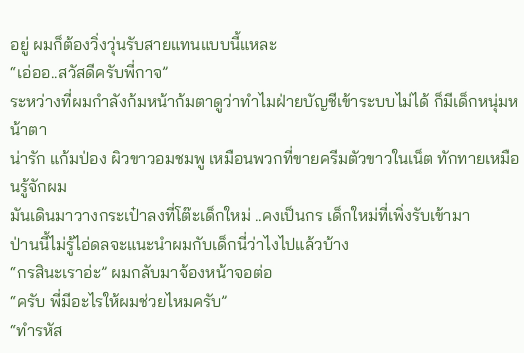อยู่ ผมก็ต้องวิ่งวุ่นรับสายแทนแบบนี้แหละ
“เอ่ออ..สวัสดีครับพี่กาจ”
ระหว่างที่ผมกำลังก้มหน้าก้มตาดูว่าทำไมฝ่ายบัญชีเข้าระบบไม่ได้ ก็มีเด็กหนุ่มหน้าตา
น่ารัก แก้มป่อง ผิวขาวอมชมพู เหมือนพวกที่ขายครีมตัวขาวในเน็ต ทักทายเหมือนรู้จักผม
มันเดินมาวางกระเป๋าลงที่โต๊ะเด็กใหม่ ..คงเป็นกร เด็กใหม่ที่เพิ่งรับเข้ามา
ป่านนี้ไม่รู้ไอ่ดลจะแนะนำผมกับเด็กนี่ว่าไงไปแล้วบ้าง
“กรสินะเราอ่ะ” ผมกลับมาจ้องหน้าจอต่อ
“ครับ พี่มีอะไรให้ผมช่วยไหมครับ”
“ทำรหัส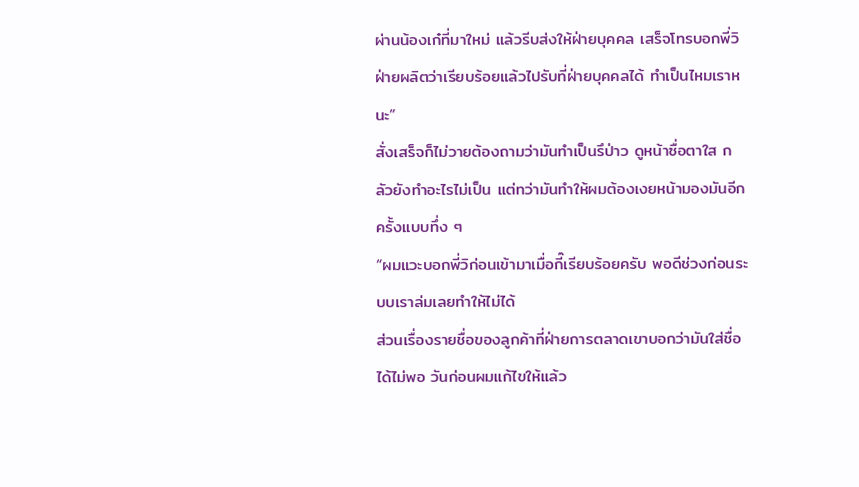ผ่านน้องเก๋ที่มาใหม่ แล้วรีบส่งให้ฝ่ายบุคคล เสร็จโทรบอกพี่วิฝ่ายผลิตว่าเรียบร้อยแล้วไปรับที่ฝ่ายบุคคลได้ ทำเป็นไหมเราหนะ”
สั่งเสร็จก็ไม่วายต้องถามว่ามันทำเป็นรึป่าว ดูหน้าซื่อตาใส กลัวยังทำอะไรไม่เป็น แต่ทว่ามันทำให้ผมต้องเงยหน้ามองมันอีกครั้งแบบทึ่ง ๆ
“ผมแวะบอกพี่วิก่อนเข้ามาเมื่อกี๊เรียบร้อยครับ พอดีช่วงก่อนระบบเราล่มเลยทำให้ไม่ได้
ส่วนเรื่องรายชื่อของลูกค้าที่ฝ่ายการตลาดเขาบอกว่ามันใส่ชื่อได้ไม่พอ วันก่อนผมแก้ไขให้แล้ว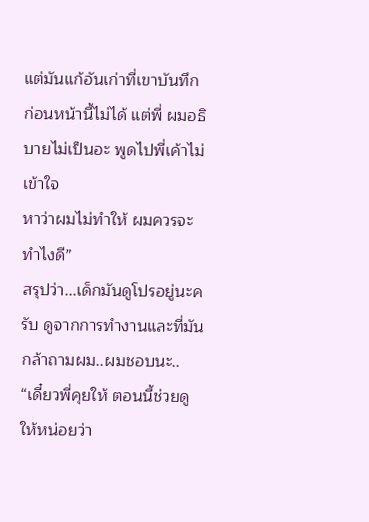แต่มันแก้อันเก่าที่เขาบันทึกก่อนหน้านี้ไม่ได้ แต่พี่ ผมอธิบายไม่เป็นอะ พูดไปพี่เค้าไม่เข้าใจ
หาว่าผมไม่ทำให้ ผมควรจะทำไงดี”
สรุปว่า...เด็กมันดูโปรอยู่นะครับ ดูจากการทำงานและที่มันกล้าถามผม..ผมชอบนะ..
“เดี๋ยวพี่คุยให้ ตอนนี้ช่วยดูให้หน่อยว่า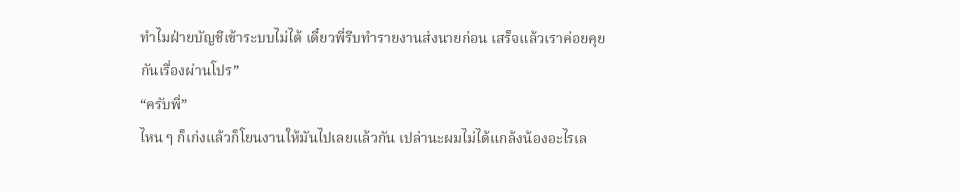ทำไมฝ่ายบัญชีเข้าระบบไม่ได้ เดี๋ยวพี่รีบทำรายงานส่งนายก่อน เสร็จแล้วเราค่อยคุยกันเรื่องผ่านโปร”
“ครับพี่”
ไหน ๆ ก็เก่งแล้วก็โยนงานให้มันไปเลยแล้วกัน เปล่านะผมไม่ได้แกล้งน้องอะไรเล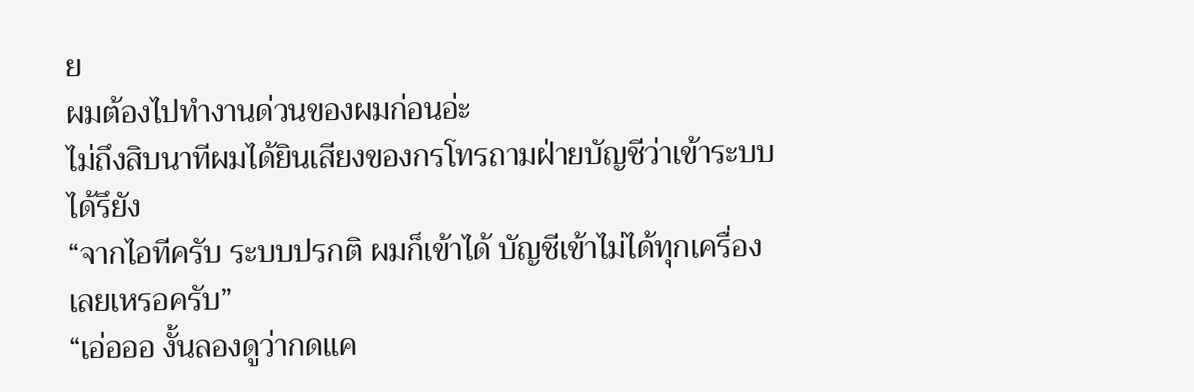ย
ผมต้องไปทำงานด่วนของผมก่อนอ่ะ
ไม่ถึงสิบนาทีผมได้ยินเสียงของกรโทรถามฝ่ายบัญชีว่าเข้าระบบได้รึยัง
“จากไอทีครับ ระบบปรกติ ผมก็เข้าได้ บัญชีเข้าไม่ได้ทุกเครื่องเลยเหรอครับ”
“เอ่อออ งั้นลองดูว่ากดแค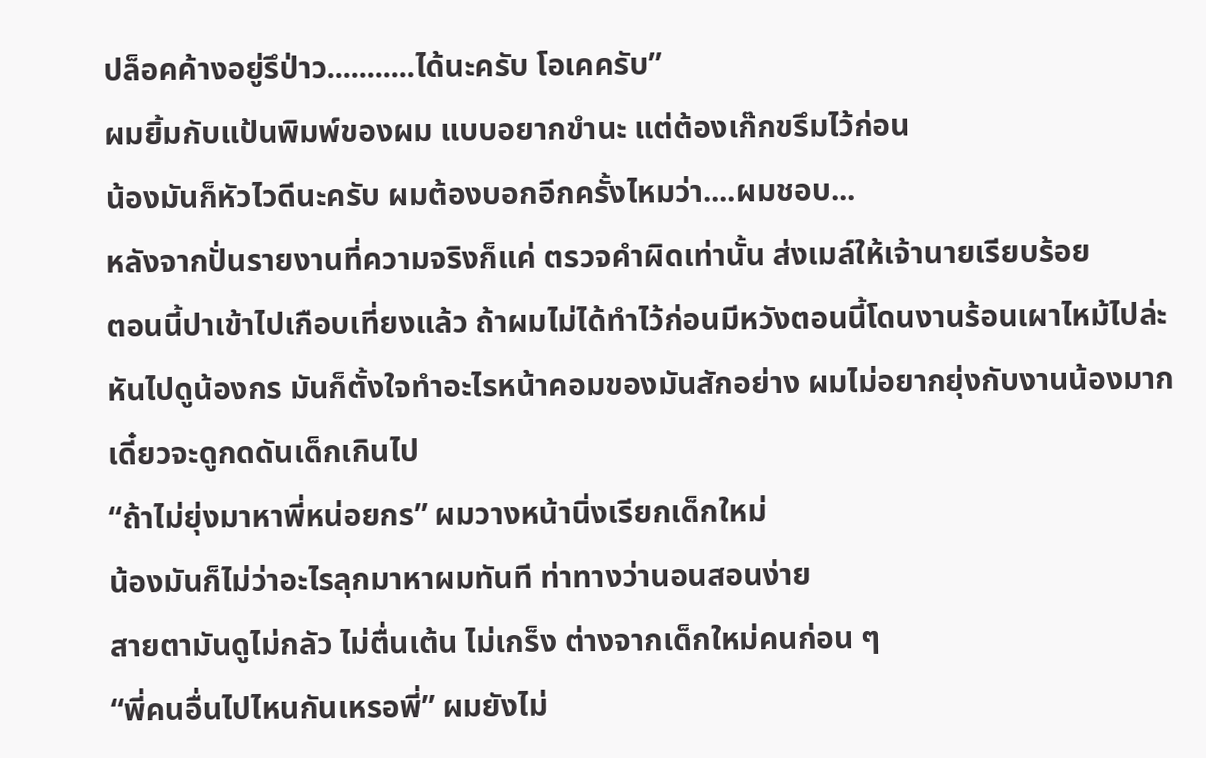ปล็อคค้างอยู่รึป่าว...........ได้นะครับ โอเคครับ”
ผมยิ้มกับแป้นพิมพ์ของผม แบบอยากขำนะ แต่ต้องเก๊กขรึมไว้ก่อน
น้องมันก็หัวไวดีนะครับ ผมต้องบอกอีกครั้งไหมว่า....ผมชอบ...
หลังจากปั่นรายงานที่ความจริงก็แค่ ตรวจคำผิดเท่านั้น ส่งเมล์ให้เจ้านายเรียบร้อย
ตอนนี้ปาเข้าไปเกือบเที่ยงแล้ว ถ้าผมไม่ได้ทำไว้ก่อนมีหวังตอนนี้โดนงานร้อนเผาไหม้ไปล่ะ
หันไปดูน้องกร มันก็ตั้งใจทำอะไรหน้าคอมของมันสักอย่าง ผมไม่อยากยุ่งกับงานน้องมาก
เดี๋ยวจะดูกดดันเด็กเกินไป
“ถ้าไม่ยุ่งมาหาพี่หน่อยกร” ผมวางหน้านิ่งเรียกเด็กใหม่
น้องมันก็ไม่ว่าอะไรลุกมาหาผมทันที ท่าทางว่านอนสอนง่าย
สายตามันดูไม่กลัว ไม่ตื่นเต้น ไม่เกร็ง ต่างจากเด็กใหม่คนก่อน ๆ
“พี่คนอื่นไปไหนกันเหรอพี่” ผมยังไม่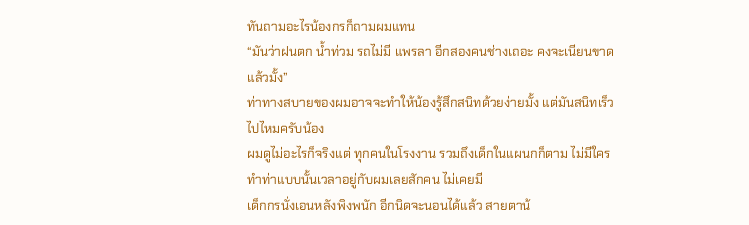ทันถามอะไรน้องกรก็ถามผมแทน
“มันว่าฝนตก น้ำท่วม รถไม่มี แพรลา อีกสองคนช่างเถอะ คงจะเนียนขาดแล้วมั้ง”
ท่าทางสบายของผมอาจจะทำให้น้องรู้สึกสนิทด้วยง่ายมั้ง แต่มันสนิทเร็วไปไหมครับน้อง
ผมดูไม่อะไรก็จริงแต่ ทุกคนในโรงงาน รวมถึงเด็กในแผนกก็ตาม ไม่มีใครทำท่าแบบนั้นเวลาอยู่กับผมเลยสักคน ไม่เคยมี
เด็กกรนั่งเอนหลังพิงพนัก อีกนิดจะนอนได้แล้ว สายตาน้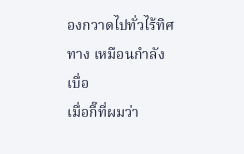องกวาดไปทั่วไร้ทิศทาง เหมือนกำลังเบื่อ
เมื่อกี๊ที่ผมว่า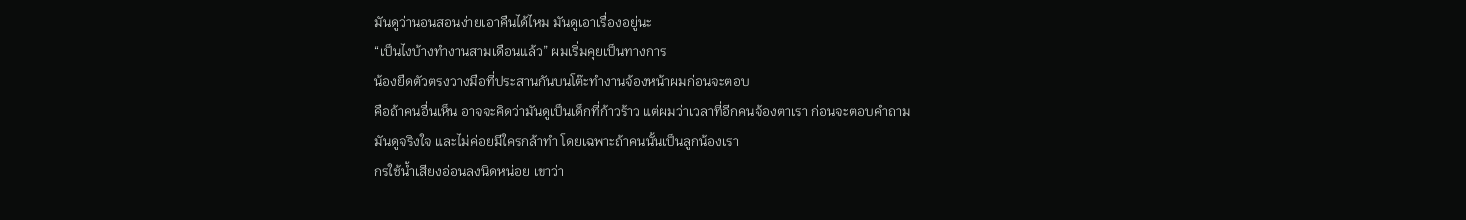มันดูว่านอนสอนง่ายเอาคืนได้ไหม มันดูเอาเรื่องอยู่นะ
“เป็นไงบ้างทำงานสามเดือนแล้ว” ผมเริ่มคุยเป็นทางการ
น้องยืดตัวตรงวางมือที่ประสานกันบนโต๊ะทำงานจ้องหน้าผมก่อนจะตอบ
คือถ้าคนอื่นเห็น อาจจะคิดว่ามันดูเป็นเด็กที่ก้าวร้าว แต่ผมว่าเวลาที่อีกคนจ้องตาเรา ก่อนจะตอบคำถาม
มันดูจริงใจ และไม่ค่อยมีใครกล้าทำ โดยเฉพาะถ้าคนนั้นเป็นลูกน้องเรา
กรใช้น้ำเสียงอ่อนลงนิดหน่อย เขาว่า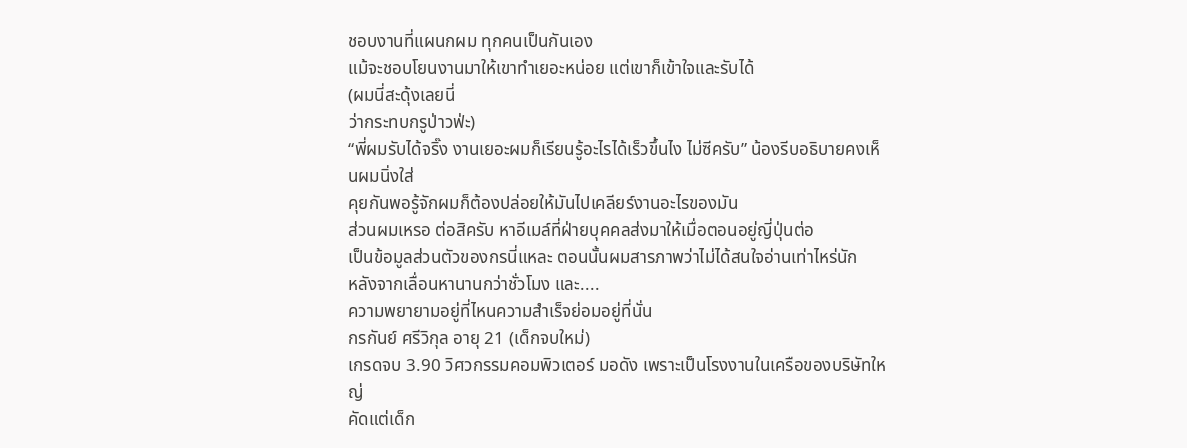ชอบงานที่แผนกผม ทุกคนเป็นกันเอง
แม้จะชอบโยนงานมาให้เขาทำเยอะหน่อย แต่เขาก็เข้าใจและรับได้
(ผมนี่สะดุ้งเลยนี่
ว่ากระทบกรูป่าวฟ่ะ)
“พี่ผมรับได้จริ๊ง งานเยอะผมก็เรียนรู้อะไรได้เร็วขึ้นไง ไม่ซีครับ” น้องรีบอธิบายคงเห็นผมนิ่งใส่
คุยกันพอรู้จักผมก็ต้องปล่อยให้มันไปเคลียร์งานอะไรของมัน
ส่วนผมเหรอ ต่อสิครับ หาอีเมล์ที่ฝ่ายบุคคลส่งมาให้เมื่อตอนอยู่ญี่ปุ่นต่อ
เป็นข้อมูลส่วนตัวของกรนี่แหละ ตอนนั้นผมสารภาพว่าไม่ได้สนใจอ่านเท่าไหร่นัก
หลังจากเลื่อนหานานกว่าชั่วโมง และ....
ความพยายามอยู่ที่ไหนความสำเร็จย่อมอยู่ที่นั่น
กรกันย์ ศรีวิกุล อายุ 21 (เด็กจบใหม่)
เกรดจบ 3.90 วิศวกรรมคอมพิวเตอร์ มอดัง เพราะเป็นโรงงานในเครือของบริษัทใหญ่
คัดแต่เด็ก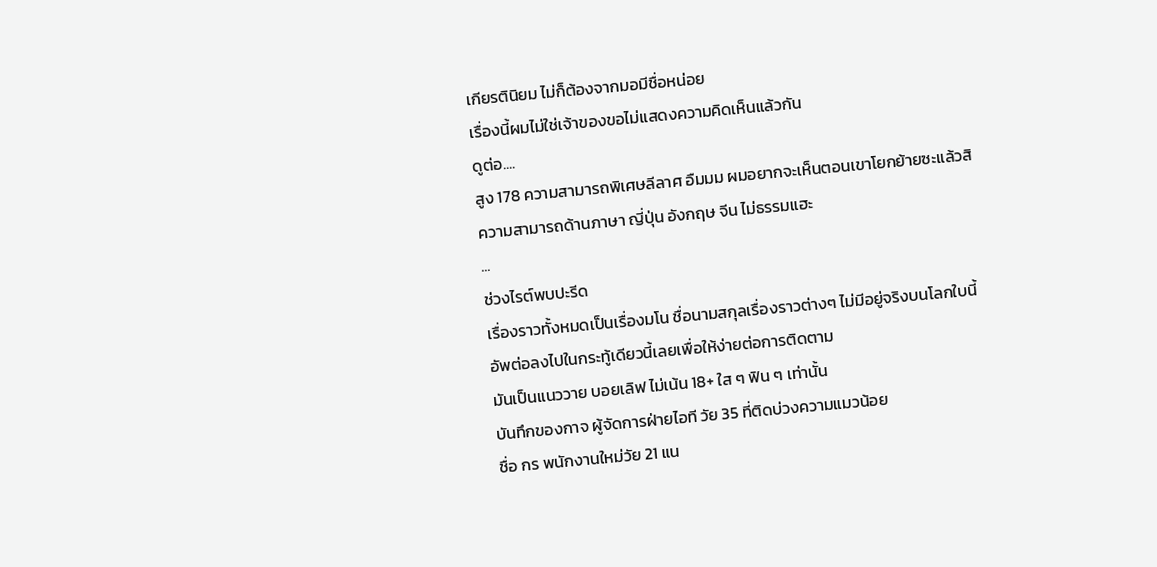เกียรตินิยม ไม่ก็ต้องจากมอมีชื่อหน่อย
เรื่องนี้ผมไม่ใช่เจ้าของขอไม่แสดงความคิดเห็นแล้วกัน
ดูต่อ....
สูง 178 ความสามารถพิเศษลีลาศ อืมมม ผมอยากจะเห็นตอนเขาโยกย้ายซะแล้วสิ
ความสามารถด้านภาษา ญี่ปุ่น อังกฤษ จีน ไม่ธรรมแฮะ
...
ช่วงไรต์พบปะรีด
เรื่องราวทั้งหมดเป็นเรื่องมโน ชื่อนามสกุลเรื่องราวต่างๆ ไม่มีอยู่จริงบนโลกใบนี้
อัพต่อลงไปในกระทู้เดียวนี้เลยเพื่อให้ง่ายต่อการติดตาม
มันเป็นแนววาย บอยเลิฟ ไม่เน้น 18+ ใส ๆ ฟิน ๆ เท่านั้น
บันทึกของกาจ ผู้จัดการฝ่ายไอที วัย 35 ที่ติดบ่วงความแมวน้อย
ชื่อ กร พนักงานใหม่วัย 21 แน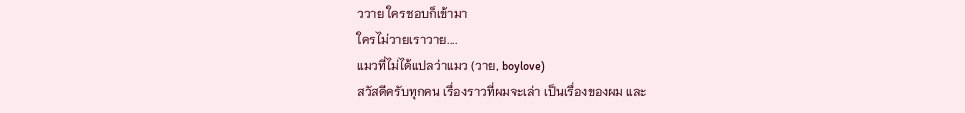ววาย ใครชอบก็เข้ามา
ใครไม่วายเราวาย....
แมวที่ไม่ได้แปลว่าแมว (วาย, boylove)
สวัสดีครับทุกคน เรื่องราวที่ผมจะเล่า เป็นเรื่องของผม และ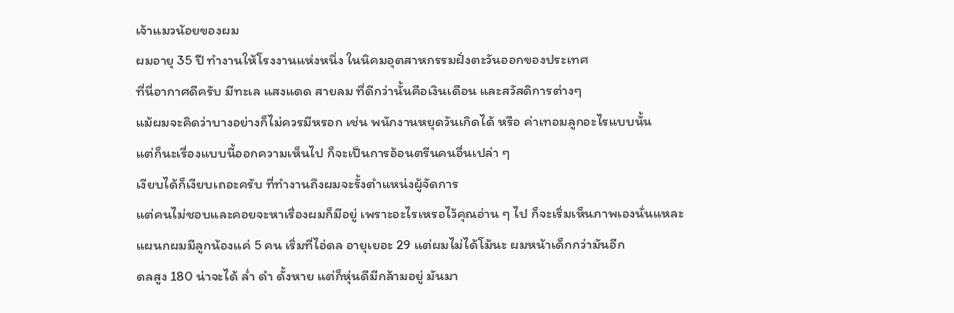เจ้าแมวน้อยของผม
ผมอายุ 35 ปี ทำงานให้โรงงานแห่งหนึ่ง ในนิคมอุตสาหกรรมฝั่งตะวันออกของประเทศ
ที่นี่อากาศดีครับ มีทะเล แสงแดด สายลม ที่ดีกว่านั้นคือเงินเดือน และสวัสดิการต่างๆ
แม้ผมจะคิดว่าบางอย่างก็ไม่ควรมีหรอก เช่น พนักงานหยุดวันเกิดได้ หรือ ค่าเทอมลูกอะไรแบบนั้น
แต่ก็นะเรื่องแบบนี้ออกความเห็นไป ก็จะเป็นการอ้อนตรีนคนอื่นเปล่า ๆ
เงียบได้ก็เงียบเถอะครับ ที่ทำงานถึงผมจะรั้งตำแหน่งผู้จัดการ
แต่คนไม่ชอบและคอยจะหาเรื่องผมก็มีอยู่ เพราะอะไรเหรอไว้คุณอ่าน ๆ ไป ก็จะเริ่มเห็นภาพเองนั่นแหละ
แผนกผมมีลูกน้องแค่ 5 คน เริ่มที่ไอ่ดล อายุเยอะ 29 แต่ผมไม่ได้โม้นะ ผมหน้าเด็กกว่ามันอีก
ดลสูง 180 น่าจะได้ ล่ำ ดำ ดั้งหาย แต่ก็หุ่นดีมีกล้ามอยู่ มันมา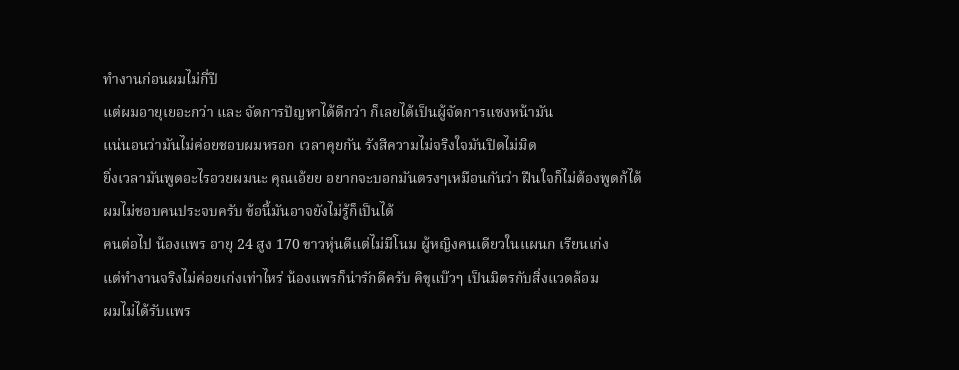ทำงานก่อนผมไม่กี่ปี
แต่ผมอายุเยอะกว่า และ จัดการปัญหาได้ดีกว่า ก็เลยได้เป็นผู้จัดการแซงหน้ามัน
แน่นอนว่ามันไม่ค่อยชอบผมหรอก เวลาคุยกัน รังสีความไม่จริงใจมันปิดไม่มิด
ยิ่งเวลามันพูดอะไรอวยผมนะ คุณเอ้ยย อยากจะบอกมันตรงๆเหมือนกันว่า ฝืนใจก็ไม่ต้องพูดก้ได้
ผมไม่ชอบคนประจบครับ ข้อนี้มันอาจยังไม่รู้ก็เป็นได้
คนต่อไป น้องแพร อายุ 24 สูง 170 ขาวหุ่นดีแต่ไม่มีโนม ผู้หญิงคนเดียวในแผนก เรียนเก่ง
แต่ทำงานจริงไม่ค่อยเก่งเท่าไหร่ น้องแพรก็น่ารักดีครับ คิขุแบ๊วๆ เป็นมิตรกับสิ่งแวดล้อม
ผมไม่ได้รับแพร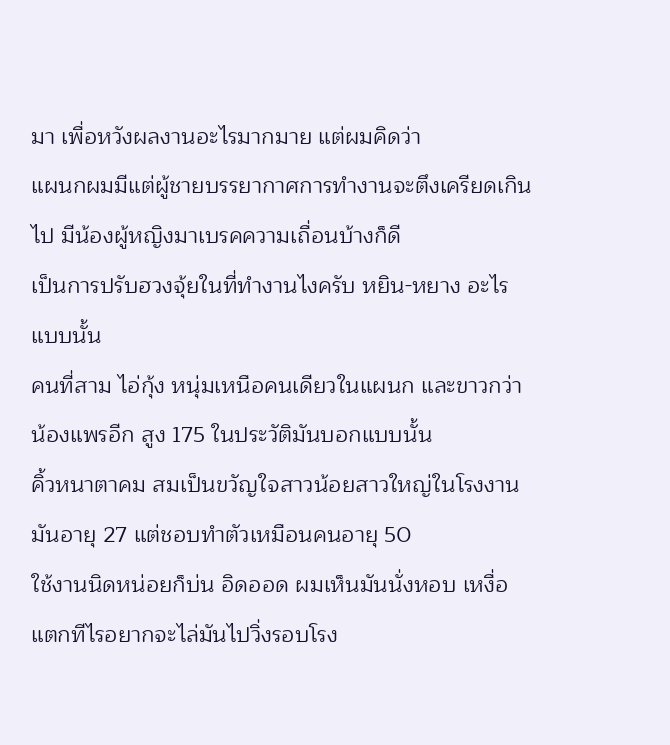มา เพื่อหวังผลงานอะไรมากมาย แต่ผมคิดว่า
แผนกผมมีแต่ผู้ชายบรรยากาศการทำงานจะตึงเครียดเกินไป มีน้องผู้หญิงมาเบรคความเถื่อนบ้างก็ดี
เป็นการปรับฮวงจุ้ยในที่ทำงานไงครับ หยิน-หยาง อะไรแบบนั้น
คนที่สาม ไอ่กุ้ง หนุ่มเหนือคนเดียวในแผนก และขาวกว่าน้องแพรอีก สูง 175 ในประวัติมันบอกแบบนั้น
คิ้วหนาตาคม สมเป็นขวัญใจสาวน้อยสาวใหญ่ในโรงงาน มันอายุ 27 แต่ชอบทำตัวเหมือนคนอายุ 50
ใช้งานนิดหน่อยก็บ่น อิดออด ผมเห็นมันนั่งหอบ เหงื่อแตกทีไรอยากจะไล่มันไปวิ่งรอบโรง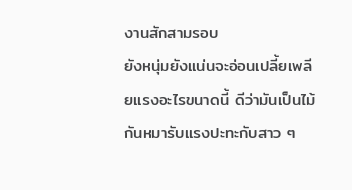งานสักสามรอบ
ยังหนุ่มยังแน่นจะอ่อนเปลี้ยเพลียแรงอะไรขนาดนี้ ดีว่ามันเป็นไม้กันหมารับแรงปะทะกับสาว ๆ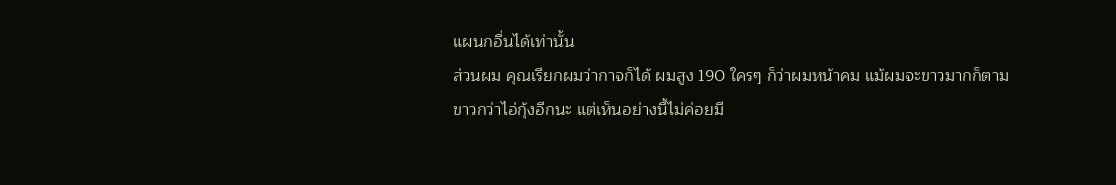แผนกอื่นได้เท่านั้น
ส่วนผม คุณเรียกผมว่ากาจก็ได้ ผมสูง 190 ใครๆ ก็ว่าผมหน้าคม แม้ผมจะขาวมากก็ตาม
ขาวกว่าไอ่กุ้งอีกนะ แต่เห็นอย่างนี้ไม่ค่อยมี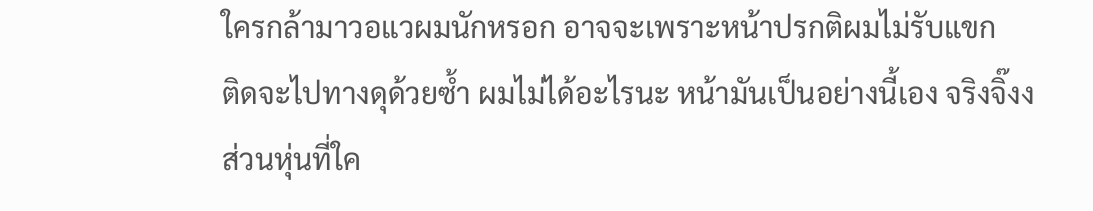ใครกล้ามาวอแวผมนักหรอก อาจจะเพราะหน้าปรกติผมไม่รับแขก
ติดจะไปทางดุด้วยซ้ำ ผมไม่ได้อะไรนะ หน้ามันเป็นอย่างนี้เอง จริงจิ๊งง
ส่วนหุ่นที่ใค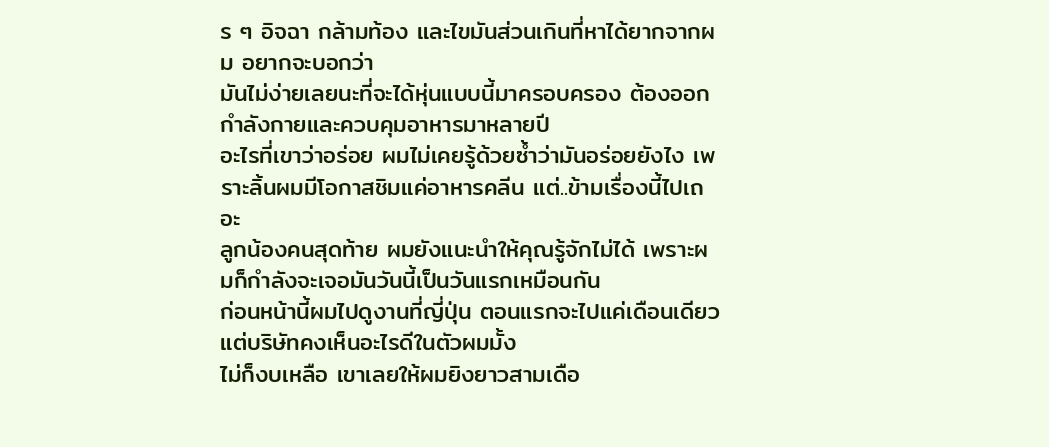ร ๆ อิจฉา กล้ามท้อง และไขมันส่วนเกินที่หาได้ยากจากผม อยากจะบอกว่า
มันไม่ง่ายเลยนะที่จะได้หุ่นแบบนี้มาครอบครอง ต้องออกกำลังกายและควบคุมอาหารมาหลายปี
อะไรที่เขาว่าอร่อย ผมไม่เคยรู้ด้วยซ้ำว่ามันอร่อยยังไง เพราะลิ้นผมมีโอกาสชิมแค่อาหารคลีน แต่..ข้ามเรื่องนี้ไปเถอะ
ลูกน้องคนสุดท้าย ผมยังแนะนำให้คุณรู้จักไม่ได้ เพราะผมก็กำลังจะเจอมันวันนี้เป็นวันแรกเหมือนกัน
ก่อนหน้านี้ผมไปดูงานที่ญี่ปุ่น ตอนแรกจะไปแค่เดือนเดียว แต่บริษัทคงเห็นอะไรดีในตัวผมมั้ง
ไม่ก็งบเหลือ เขาเลยให้ผมยิงยาวสามเดือ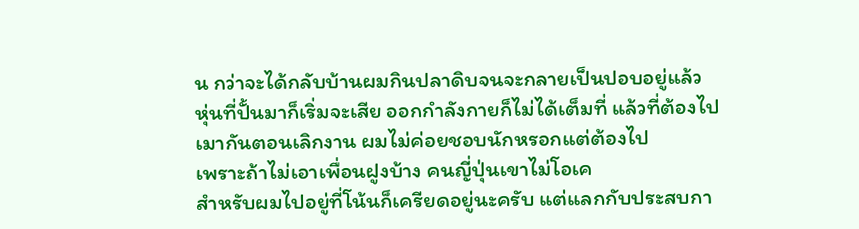น กว่าจะได้กลับบ้านผมกินปลาดิบจนจะกลายเป็นปอบอยู่แล้ว
หุ่นที่ปั้นมาก็เริ่มจะเสีย ออกกำลังกายก็ไม่ได้เต็มที่ แล้วที่ต้องไปเมากันตอนเลิกงาน ผมไม่ค่อยชอบนักหรอกแต่ต้องไป
เพราะถ้าไม่เอาเพื่อนฝูงบ้าง คนญี่ปุ่นเขาไม่โอเค
สำหรับผมไปอยู่ที่โน้นก็เครียดอยู่นะครับ แต่แลกกับประสบกา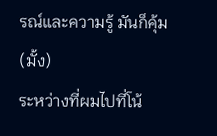รณ์และความรู้ มันก็คุ้ม (มั้ง)
ระหว่างที่ผมไปที่โน้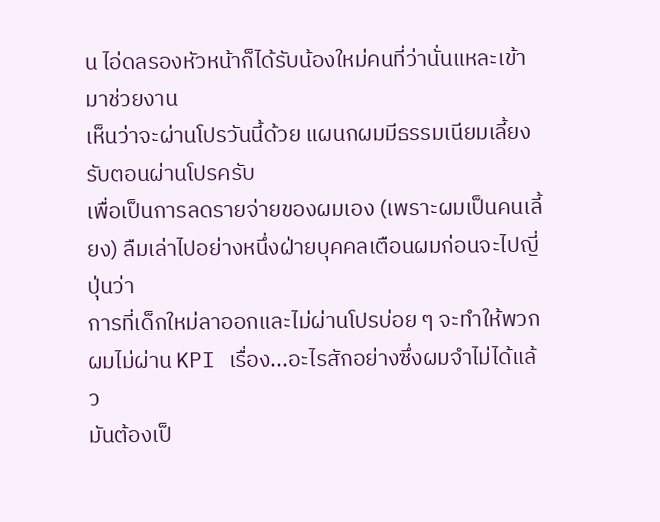น ไอ่ดลรองหัวหน้าก็ได้รับน้องใหม่คนที่ว่านั่นแหละเข้ามาช่วยงาน
เห็นว่าจะผ่านโปรวันนี้ด้วย แผนกผมมีธรรมเนียมเลี้ยงรับตอนผ่านโปรครับ
เพื่อเป็นการลดรายจ่ายของผมเอง (เพราะผมเป็นคนเลี้ยง) ลืมเล่าไปอย่างหนึ่งฝ่ายบุคคลเตือนผมก่อนจะไปญี่ปุ่นว่า
การที่เด็กใหม่ลาออกและไม่ผ่านโปรบ่อย ๆ จะทำให้พวกผมไม่ผ่าน KPI เรื่อง...อะไรสักอย่างซึ่งผมจำไม่ได้แล้ว
มันต้องเป็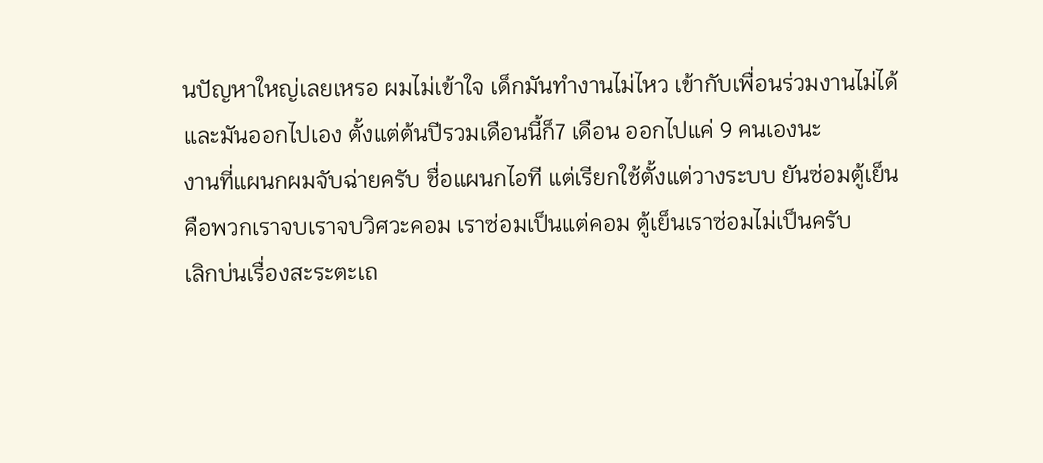นปัญหาใหญ่เลยเหรอ ผมไม่เข้าใจ เด็กมันทำงานไม่ไหว เข้ากับเพื่อนร่วมงานไม่ได้
และมันออกไปเอง ตั้งแต่ต้นปีรวมเดือนนี้ก็7 เดือน ออกไปแค่ 9 คนเองนะ
งานที่แผนกผมจับฉ่ายครับ ชื่อแผนกไอที แต่เรียกใช้ตั้งแต่วางระบบ ยันซ่อมตู้เย็น
คือพวกเราจบเราจบวิศวะคอม เราซ่อมเป็นแต่คอม ตู้เย็นเราซ่อมไม่เป็นครับ
เลิกบ่นเรื่องสะระตะเถ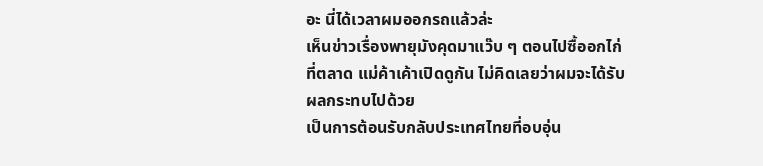อะ นี่ได้เวลาผมออกรถแล้วล่ะ
เห็นข่าวเรื่องพายุมังคุดมาแว๊บ ๆ ตอนไปซื้ออกไก่ที่ตลาด แม่ค้าเค้าเปิดดูกัน ไม่คิดเลยว่าผมจะได้รับผลกระทบไปด้วย
เป็นการต้อนรับกลับประเทศไทยที่อบอุ่น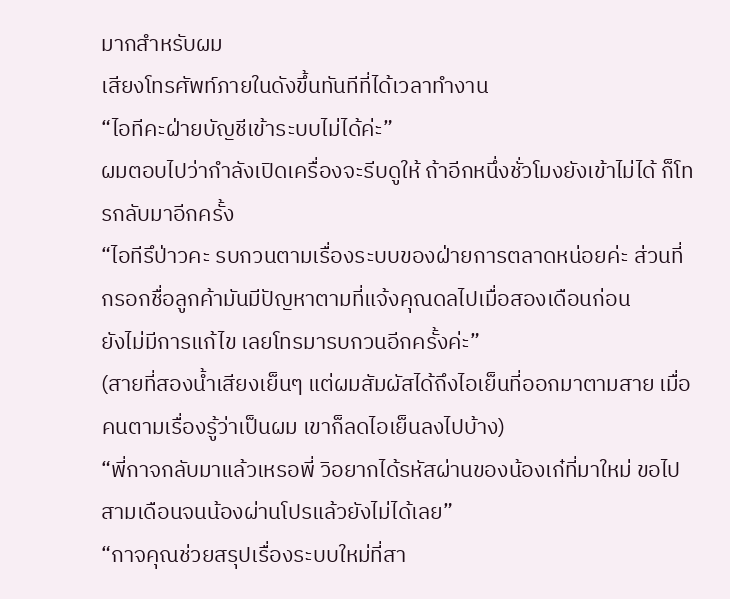มากสำหรับผม
เสียงโทรศัพท์ภายในดังขึ้นทันทีที่ได้เวลาทำงาน
“ไอทีคะฝ่ายบัญชีเข้าระบบไม่ได้ค่ะ”
ผมตอบไปว่ากำลังเปิดเครื่องจะรีบดูให้ ถ้าอีกหนึ่งชั่วโมงยังเข้าไม่ได้ ก็โทรกลับมาอีกครั้ง
“ไอทีรึป่าวคะ รบกวนตามเรื่องระบบของฝ่ายการตลาดหน่อยค่ะ ส่วนที่กรอกชื่อลูกค้ามันมีปัญหาตามที่แจ้งคุณดลไปเมื่อสองเดือนก่อน
ยังไม่มีการแก้ไข เลยโทรมารบกวนอีกครั้งค่ะ”
(สายที่สองน้ำเสียงเย็นๆ แต่ผมสัมผัสได้ถึงไอเย็นที่ออกมาตามสาย เมื่อคนตามเรื่องรู้ว่าเป็นผม เขาก็ลดไอเย็นลงไปบ้าง)
“พี่กาจกลับมาแล้วเหรอพี่ วิอยากได้รหัสผ่านของน้องเก๋ที่มาใหม่ ขอไปสามเดือนจนน้องผ่านโปรแล้วยังไม่ได้เลย”
“กาจคุณช่วยสรุปเรื่องระบบใหม่ที่สา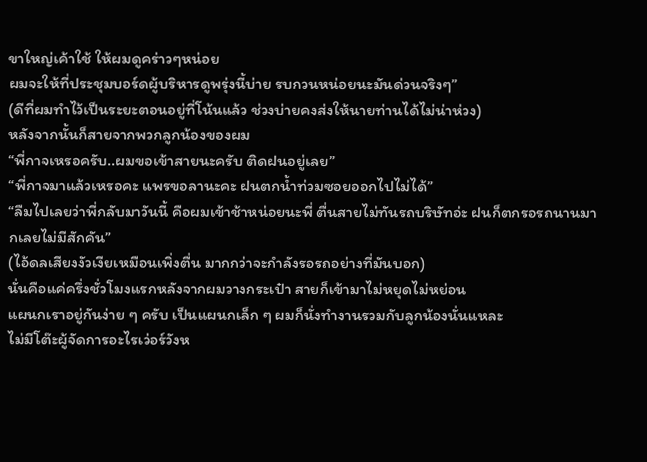ขาใหญ่เค้าใช้ ให้ผมดูคร่าวๆหน่อย
ผมจะให้ที่ประชุมบอร์ดผู้บริหารดูพรุ่งนี้บ่าย รบกวนหน่อยนะมันด่วนจริงๆ”
(ดีที่ผมทำไว้เป็นระยะตอนอยู่ที่โน้นแล้ว ช่วงบ่ายคงส่งให้นายท่านได้ไม่น่าห่วง)
หลังจากนั้นก็สายจากพวกลูกน้องของผม
“พี่กาจเหรอครับ..ผมขอเข้าสายนะครับ ติดฝนอยู่เลย”
“พี่กาจมาแล้วเหรอคะ แพรขอลานะคะ ฝนตกน้ำท่วมซอยออกไปไม่ได้”
“ลืมไปเลยว่าพี่กลับมาวันนี้ คือผมเข้าช้าหน่อยนะพี่ ตื่นสายไม่ทันรถบริษัทอ่ะ ฝนก็ตกรอรถนานมากเลยไม่มีสักคัน”
(ไอ้ดลเสียงงัวเงียเหมือนเพิ่งตื่น มากกว่าจะกำลังรอรถอย่างที่มันบอก)
นั่นคือแค่ครึ่งชั่วโมงแรกหลังจากผมวางกระเป๋า สายก็เข้ามาไม่หยุดไม่หย่อน
แผนกเราอยู่กันง่าย ๆ ครับ เป็นแผนกเล็ก ๆ ผมก็นั่งทำงานรวมกับลูกน้องนั่นแหละ
ไม่มีโต๊ะผู้จัดการอะไรเว่อร์วังห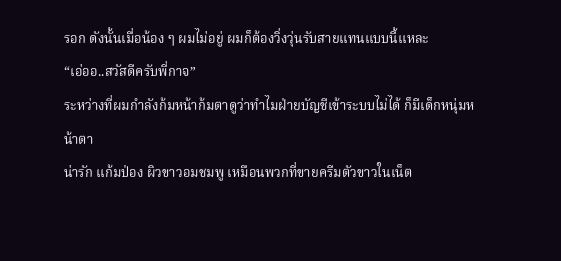รอก ดังนั้นเมื่อน้อง ๆ ผมไม่อยู่ ผมก็ต้องวิ่งวุ่นรับสายแทนแบบนี้แหละ
“เอ่ออ..สวัสดีครับพี่กาจ”
ระหว่างที่ผมกำลังก้มหน้าก้มตาดูว่าทำไมฝ่ายบัญชีเข้าระบบไม่ได้ ก็มีเด็กหนุ่มหน้าตา
น่ารัก แก้มป่อง ผิวขาวอมชมพู เหมือนพวกที่ขายครีมตัวขาวในเน็ต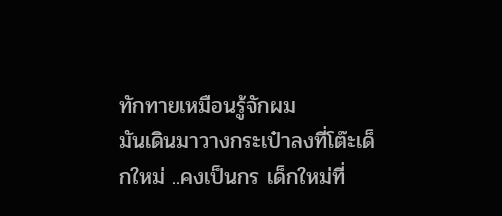ทักทายเหมือนรู้จักผม
มันเดินมาวางกระเป๋าลงที่โต๊ะเด็กใหม่ ..คงเป็นกร เด็กใหม่ที่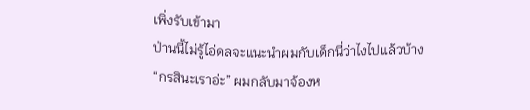เพิ่งรับเข้ามา
ป่านนี้ไม่รู้ไอ่ดลจะแนะนำผมกับเด็กนี่ว่าไงไปแล้วบ้าง
“กรสินะเราอ่ะ” ผมกลับมาจ้องห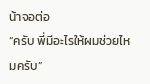น้าจอต่อ
“ครับ พี่มีอะไรให้ผมช่วยไหมครับ”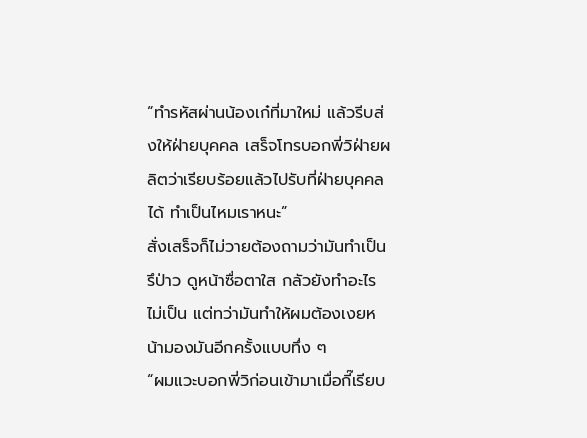“ทำรหัสผ่านน้องเก๋ที่มาใหม่ แล้วรีบส่งให้ฝ่ายบุคคล เสร็จโทรบอกพี่วิฝ่ายผลิตว่าเรียบร้อยแล้วไปรับที่ฝ่ายบุคคลได้ ทำเป็นไหมเราหนะ”
สั่งเสร็จก็ไม่วายต้องถามว่ามันทำเป็นรึป่าว ดูหน้าซื่อตาใส กลัวยังทำอะไรไม่เป็น แต่ทว่ามันทำให้ผมต้องเงยหน้ามองมันอีกครั้งแบบทึ่ง ๆ
“ผมแวะบอกพี่วิก่อนเข้ามาเมื่อกี๊เรียบ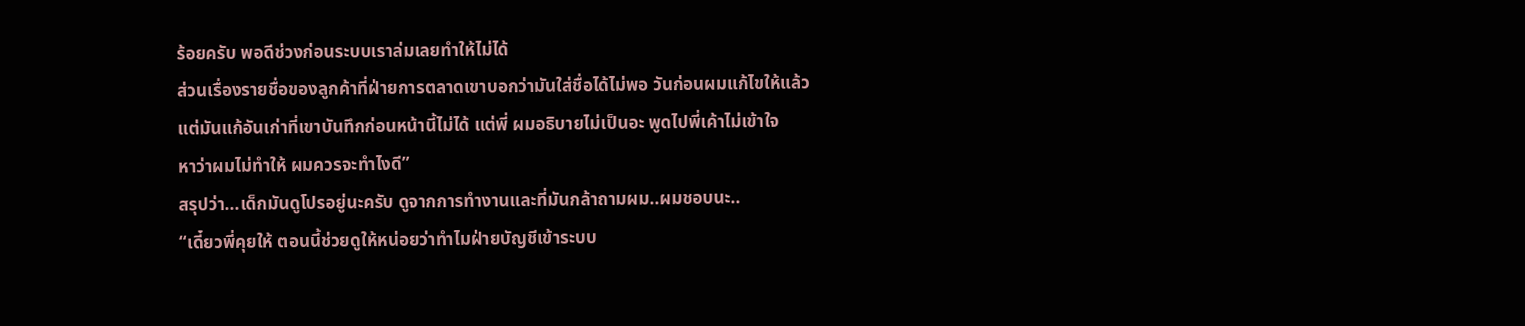ร้อยครับ พอดีช่วงก่อนระบบเราล่มเลยทำให้ไม่ได้
ส่วนเรื่องรายชื่อของลูกค้าที่ฝ่ายการตลาดเขาบอกว่ามันใส่ชื่อได้ไม่พอ วันก่อนผมแก้ไขให้แล้ว
แต่มันแก้อันเก่าที่เขาบันทึกก่อนหน้านี้ไม่ได้ แต่พี่ ผมอธิบายไม่เป็นอะ พูดไปพี่เค้าไม่เข้าใจ
หาว่าผมไม่ทำให้ ผมควรจะทำไงดี”
สรุปว่า...เด็กมันดูโปรอยู่นะครับ ดูจากการทำงานและที่มันกล้าถามผม..ผมชอบนะ..
“เดี๋ยวพี่คุยให้ ตอนนี้ช่วยดูให้หน่อยว่าทำไมฝ่ายบัญชีเข้าระบบ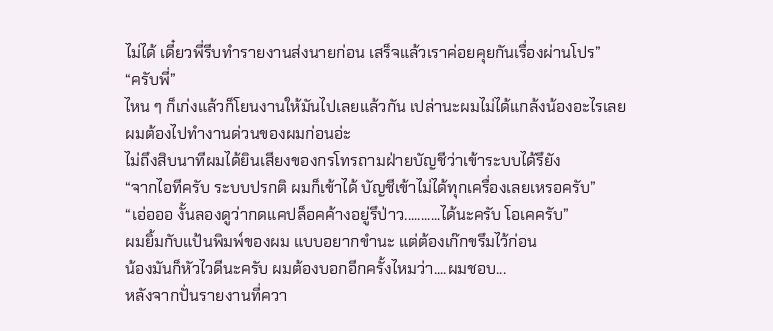ไม่ได้ เดี๋ยวพี่รีบทำรายงานส่งนายก่อน เสร็จแล้วเราค่อยคุยกันเรื่องผ่านโปร”
“ครับพี่”
ไหน ๆ ก็เก่งแล้วก็โยนงานให้มันไปเลยแล้วกัน เปล่านะผมไม่ได้แกล้งน้องอะไรเลย
ผมต้องไปทำงานด่วนของผมก่อนอ่ะ
ไม่ถึงสิบนาทีผมได้ยินเสียงของกรโทรถามฝ่ายบัญชีว่าเข้าระบบได้รึยัง
“จากไอทีครับ ระบบปรกติ ผมก็เข้าได้ บัญชีเข้าไม่ได้ทุกเครื่องเลยเหรอครับ”
“เอ่อออ งั้นลองดูว่ากดแคปล็อคค้างอยู่รึป่าว...........ได้นะครับ โอเคครับ”
ผมยิ้มกับแป้นพิมพ์ของผม แบบอยากขำนะ แต่ต้องเก๊กขรึมไว้ก่อน
น้องมันก็หัวไวดีนะครับ ผมต้องบอกอีกครั้งไหมว่า....ผมชอบ...
หลังจากปั่นรายงานที่ควา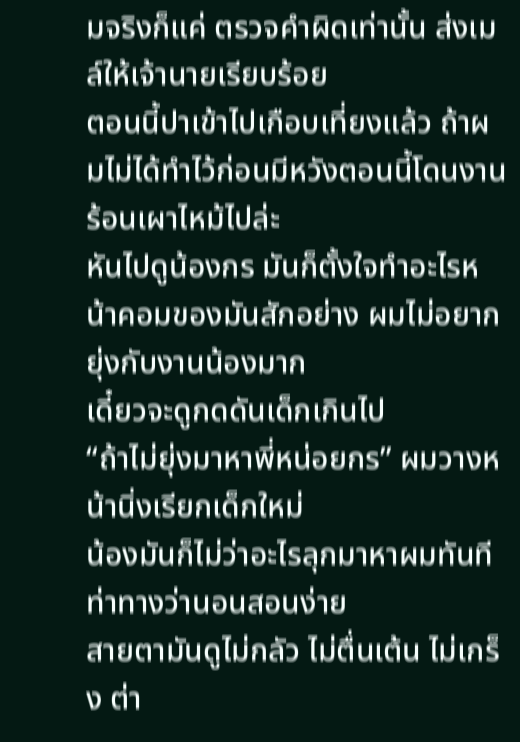มจริงก็แค่ ตรวจคำผิดเท่านั้น ส่งเมล์ให้เจ้านายเรียบร้อย
ตอนนี้ปาเข้าไปเกือบเที่ยงแล้ว ถ้าผมไม่ได้ทำไว้ก่อนมีหวังตอนนี้โดนงานร้อนเผาไหม้ไปล่ะ
หันไปดูน้องกร มันก็ตั้งใจทำอะไรหน้าคอมของมันสักอย่าง ผมไม่อยากยุ่งกับงานน้องมาก
เดี๋ยวจะดูกดดันเด็กเกินไป
“ถ้าไม่ยุ่งมาหาพี่หน่อยกร” ผมวางหน้านิ่งเรียกเด็กใหม่
น้องมันก็ไม่ว่าอะไรลุกมาหาผมทันที ท่าทางว่านอนสอนง่าย
สายตามันดูไม่กลัว ไม่ตื่นเต้น ไม่เกร็ง ต่า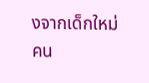งจากเด็กใหม่คน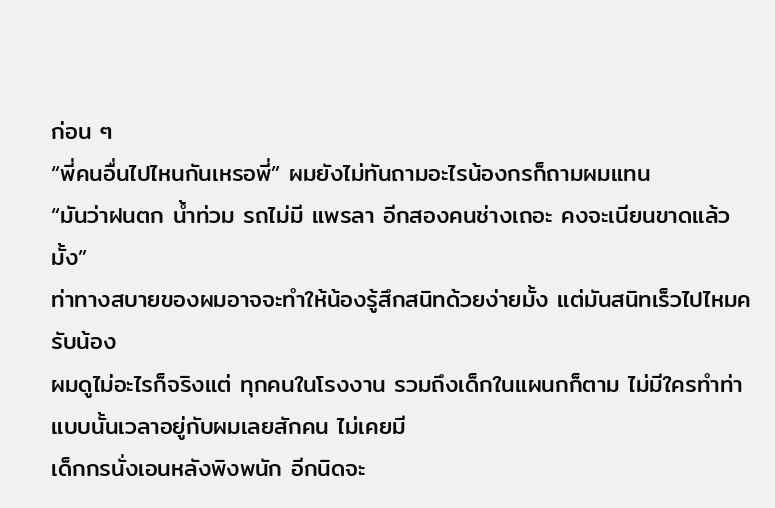ก่อน ๆ
“พี่คนอื่นไปไหนกันเหรอพี่” ผมยังไม่ทันถามอะไรน้องกรก็ถามผมแทน
“มันว่าฝนตก น้ำท่วม รถไม่มี แพรลา อีกสองคนช่างเถอะ คงจะเนียนขาดแล้วมั้ง”
ท่าทางสบายของผมอาจจะทำให้น้องรู้สึกสนิทด้วยง่ายมั้ง แต่มันสนิทเร็วไปไหมครับน้อง
ผมดูไม่อะไรก็จริงแต่ ทุกคนในโรงงาน รวมถึงเด็กในแผนกก็ตาม ไม่มีใครทำท่าแบบนั้นเวลาอยู่กับผมเลยสักคน ไม่เคยมี
เด็กกรนั่งเอนหลังพิงพนัก อีกนิดจะ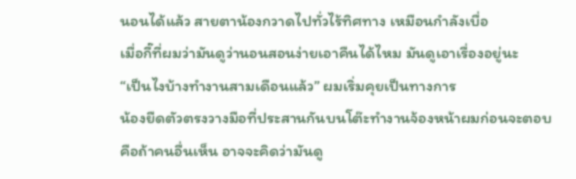นอนได้แล้ว สายตาน้องกวาดไปทั่วไร้ทิศทาง เหมือนกำลังเบื่อ
เมื่อกี๊ที่ผมว่ามันดูว่านอนสอนง่ายเอาคืนได้ไหม มันดูเอาเรื่องอยู่นะ
“เป็นไงบ้างทำงานสามเดือนแล้ว” ผมเริ่มคุยเป็นทางการ
น้องยืดตัวตรงวางมือที่ประสานกันบนโต๊ะทำงานจ้องหน้าผมก่อนจะตอบ
คือถ้าคนอื่นเห็น อาจจะคิดว่ามันดู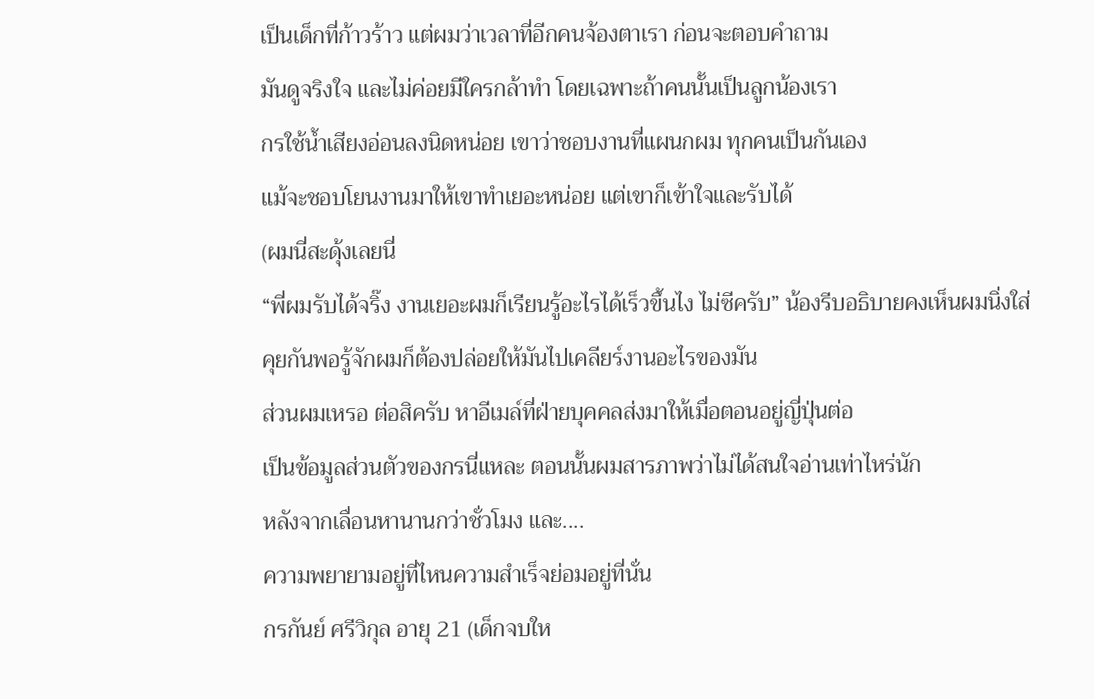เป็นเด็กที่ก้าวร้าว แต่ผมว่าเวลาที่อีกคนจ้องตาเรา ก่อนจะตอบคำถาม
มันดูจริงใจ และไม่ค่อยมีใครกล้าทำ โดยเฉพาะถ้าคนนั้นเป็นลูกน้องเรา
กรใช้น้ำเสียงอ่อนลงนิดหน่อย เขาว่าชอบงานที่แผนกผม ทุกคนเป็นกันเอง
แม้จะชอบโยนงานมาให้เขาทำเยอะหน่อย แต่เขาก็เข้าใจและรับได้
(ผมนี่สะดุ้งเลยนี่
“พี่ผมรับได้จริ๊ง งานเยอะผมก็เรียนรู้อะไรได้เร็วขึ้นไง ไม่ซีครับ” น้องรีบอธิบายคงเห็นผมนิ่งใส่
คุยกันพอรู้จักผมก็ต้องปล่อยให้มันไปเคลียร์งานอะไรของมัน
ส่วนผมเหรอ ต่อสิครับ หาอีเมล์ที่ฝ่ายบุคคลส่งมาให้เมื่อตอนอยู่ญี่ปุ่นต่อ
เป็นข้อมูลส่วนตัวของกรนี่แหละ ตอนนั้นผมสารภาพว่าไม่ได้สนใจอ่านเท่าไหร่นัก
หลังจากเลื่อนหานานกว่าชั่วโมง และ....
ความพยายามอยู่ที่ไหนความสำเร็จย่อมอยู่ที่นั่น
กรกันย์ ศรีวิกุล อายุ 21 (เด็กจบให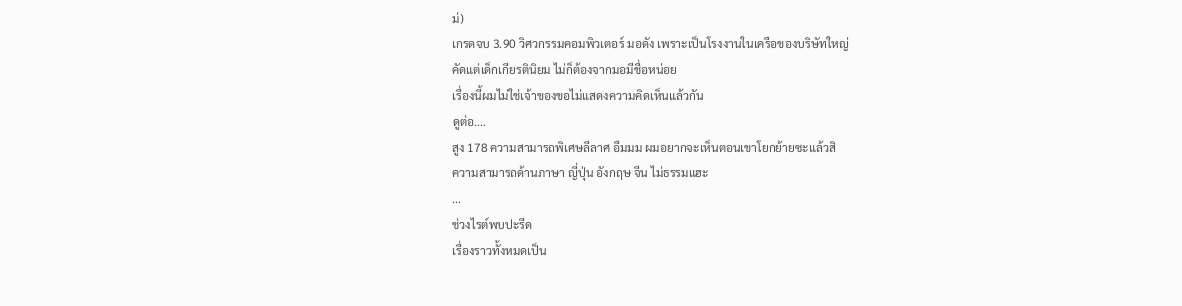ม่)
เกรดจบ 3.90 วิศวกรรมคอมพิวเตอร์ มอดัง เพราะเป็นโรงงานในเครือของบริษัทใหญ่
คัดแต่เด็กเกียรตินิยม ไม่ก็ต้องจากมอมีชื่อหน่อย
เรื่องนี้ผมไม่ใช่เจ้าของขอไม่แสดงความคิดเห็นแล้วกัน
ดูต่อ....
สูง 178 ความสามารถพิเศษลีลาศ อืมมม ผมอยากจะเห็นตอนเขาโยกย้ายซะแล้วสิ
ความสามารถด้านภาษา ญี่ปุ่น อังกฤษ จีน ไม่ธรรมแฮะ
...
ช่วงไรต์พบปะรีด
เรื่องราวทั้งหมดเป็น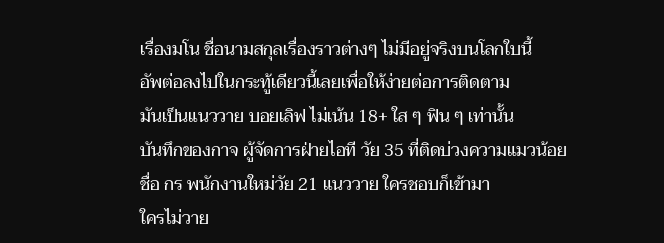เรื่องมโน ชื่อนามสกุลเรื่องราวต่างๆ ไม่มีอยู่จริงบนโลกใบนี้
อัพต่อลงไปในกระทู้เดียวนี้เลยเพื่อให้ง่ายต่อการติดตาม
มันเป็นแนววาย บอยเลิฟ ไม่เน้น 18+ ใส ๆ ฟิน ๆ เท่านั้น
บันทึกของกาจ ผู้จัดการฝ่ายไอที วัย 35 ที่ติดบ่วงความแมวน้อย
ชื่อ กร พนักงานใหม่วัย 21 แนววาย ใครชอบก็เข้ามา
ใครไม่วาย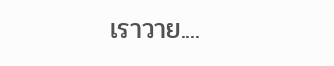เราวาย....